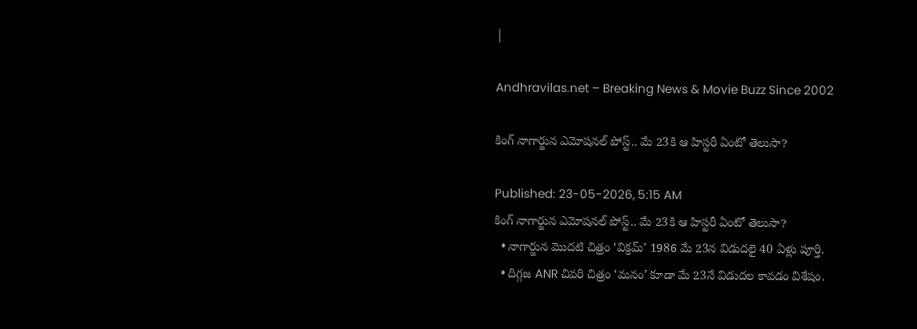|

Andhravilas.net – Breaking News & Movie Buzz Since 2002

కింగ్ నాగార్జున ఎమోషనల్ పోస్ట్.. మే 23కి ఆ హిస్టరీ ఏంటో తెలుసా?

Published: 23-05-2026, 5:15 AM
కింగ్ నాగార్జున ఎమోషనల్ పోస్ట్.. మే 23కి ఆ హిస్టరీ ఏంటో తెలుసా?
  • నాగార్జున మొదటి చిత్రం ‘విక్రమ్’ 1986 మే 23న విడుదలై 40 ఏళ్లు పూర్తి.
  • దిగ్గజ ANR చివరి చిత్రం ‘మనం’ కూడా మే 23నే విడుదల కావడం విశేషం.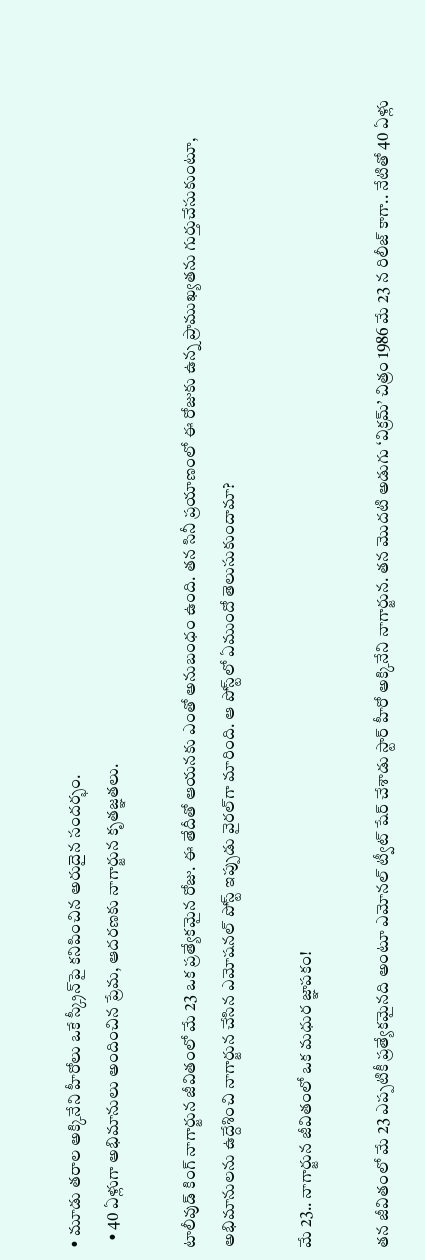• మూడు తరాల అక్కినేని హీరోలు ఒకే స్క్రీన్‌పై కనిపించిన అరుదైన సందర్భం.
  • 40 ఏళ్లుగా అభిమానులు అందించిన ప్రేమ, ఆదరణకు నాగార్జున కృతజ్ఞతలు.

టాలీవుడ్ కింగ్ నాగార్జున జీవితంలో మే 23 ఒక ప్రత్యేకమైన రోజు. ఈ తేదీతో ఆయనకు ఎంతో అనుబంధం ఉంది. తన సినీ ప్రయాణంలో ఈ రోజుకు ఉన్న ప్రాముఖ్యతను గుర్తుచేసుకుంటూ, అభిమానులను ఉద్దేశించి నాగార్జున చేసిన ఎమోషనల్ పోస్ట్ ఇప్పుడు వైరల్‌గా మారింది. ఆ పోస్ట్‌లో ఏముందో తెలుసుకుందామా?

మే 23.. నాగార్జున జీవితంలో ఒక మధుర జ్ఞాపకం!

తన జీవితంలో మే 23 ఎప్పటికీ ప్రత్యేకమైనది అంటూ ఎమోనల్ ట్వీట్ షేర్ చేశాడు స్టార్ హీరో అక్కినేని నాగార్జున. తన మొదటి అడుగు ‘విక్రమ్’ చిత్రం 1986 మే 23 న రిలీజ్ కాగా.. నేటితో 40 ఏళ్లు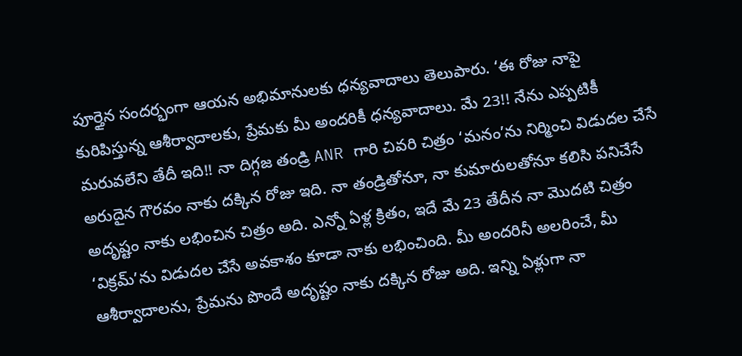పూర్తైన సందర్భంగా ఆయన అభిమానులకు ధన్యవాదాలు తెలుపారు. ‘ఈ రోజు నాపై కురిపిస్తున్న ఆశీర్వాదాలకు, ప్రేమకు మీ అందరికీ ధన్యవాదాలు. మే 23!! నేను ఎప్పటికీ మరువలేని తేదీ ఇది!! నా దిగ్గజ తండ్రి ANR గారి చివరి చిత్రం ‘మనం’ను నిర్మించి విడుదల చేసే అరుదైన గౌరవం నాకు దక్కిన రోజు ఇది. నా తండ్రితోనూ, నా కుమారులతోనూ కలిసి పనిచేసే అదృష్టం నాకు లభించిన చిత్రం అది. ఎన్నో ఏళ్ల క్రితం, ఇదే మే 23 తేదీన నా మొదటి చిత్రం ‘విక్రమ్’ను విడుదల చేసే అవకాశం కూడా నాకు లభించింది. మీ అందరినీ అలరించే, మీ ఆశీర్వాదాలను, ప్రేమను పొందే అదృష్టం నాకు దక్కిన రోజు అది. ఇన్ని ఏళ్లుగా నా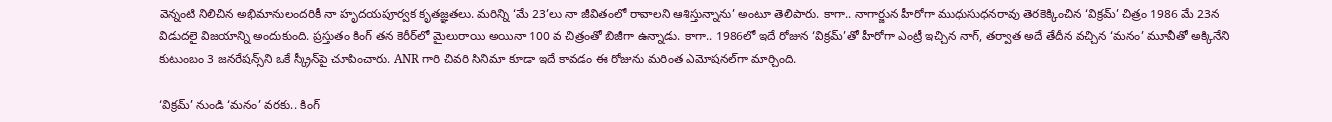వెన్నంటి నిలిచిన అభిమానులందరికీ నా హృదయపూర్వక కృతజ్ఞతలు. మరిన్ని ‘మే 23’లు నా జీవితంలో రావాలని ఆశిస్తున్నాను’ అంటూ తెలిపారు. కాగా.. నాగార్జున హీరోగా ముధుసుధనరావు తెరకెక్కించిన ‘విక్రమ్’ చిత్రం 1986 మే 23న విడుదలై విజయాన్ని అందుకుంది. ప్రస్తుతం కింగ్ తన కెరీర్‌లో మైలురాయి అయినా 100 వ చిత్రంతో బిజీగా ఉన్నాడు. కాగా.. 1986లో ఇదే రోజున ‘విక్రమ్’తో హీరోగా ఎంట్రీ ఇచ్చిన నాగ్, తర్వాత అదే తేదీన వచ్చిన ‘మనం’ మూవీతో అక్కినేని కుటుంబం 3 జనరేషన్స్‌ని ఒకే స్క్రీన్‌పై చూపించారు. ANR గారి చివరి సినిమా కూడా ఇదే కావడం ఈ రోజును మరింత ఎమోషనల్‌గా మార్చింది.

‘విక్రమ్’ నుండి ‘మనం’ వరకు.. కింగ్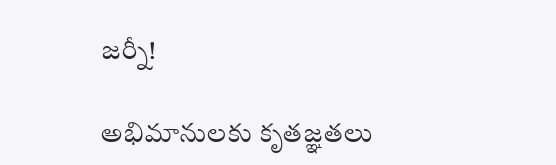జర్నీ!

అభిమానులకు కృతజ్ఞతలు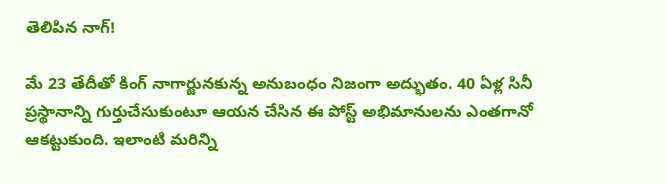తెలిపిన నాగ్!

మే 23 తేదీతో కింగ్ నాగార్జునకున్న అనుబంధం నిజంగా అద్భుతం. 40 ఏళ్ల సినీ ప్రస్థానాన్ని గుర్తుచేసుకుంటూ ఆయన చేసిన ఈ పోస్ట్ అభిమానులను ఎంతగానో ఆకట్టుకుంది. ఇలాంటి మరిన్ని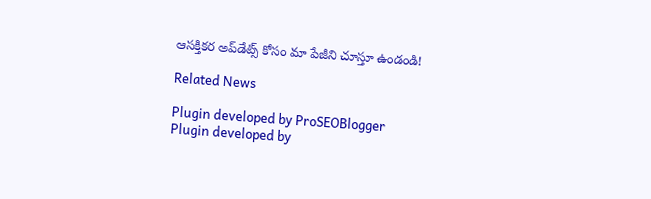ఆసక్తికర అప్‌డేట్స్‌ కోసం మా పేజీని చూస్తూ ఉండండి!

Related News

Plugin developed by ProSEOBlogger
Plugin developed by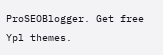ProSEOBlogger. Get free Ypl themes.